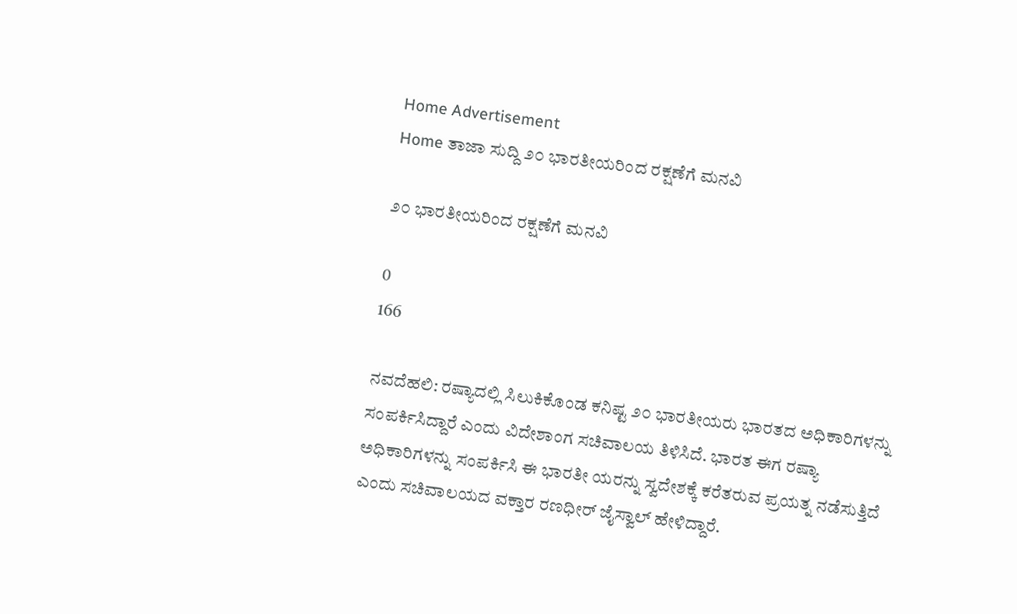Home Advertisement
Home ತಾಜಾ ಸುದ್ದಿ ೨೦ ಭಾರತೀಯರಿಂದ ರಕ್ಷಣೆಗೆ ಮನವಿ

೨೦ ಭಾರತೀಯರಿಂದ ರಕ್ಷಣೆಗೆ ಮನವಿ

0
166

ನವದೆಹಲಿ: ರಷ್ಯಾದಲ್ಲಿ ಸಿಲುಕಿಕೊಂಡ ಕನಿಷ್ಟ ೨೦ ಭಾರತೀಯರು ಭಾರತದ ಅಧಿಕಾರಿಗಳನ್ನು ಸಂಪರ್ಕಿಸಿದ್ದಾರೆ ಎಂದು ವಿದೇಶಾಂಗ ಸಚಿವಾಲಯ ತಿಳಿಸಿದೆ. ಭಾರತ ಈಗ ರಷ್ಯಾ ಅಧಿಕಾರಿಗಳನ್ನು ಸಂಪರ್ಕಿಸಿ ಈ ಭಾರತೀ ಯರನ್ನು ಸ್ವದೇಶಕ್ಕೆ ಕರೆತರುವ ಪ್ರಯತ್ನ ನಡೆಸುತ್ತಿದೆ ಎಂದು ಸಚಿವಾಲಯದ ವಕ್ತಾರ ರಣಧೀರ್ ಜೈಸ್ವಾಲ್ ಹೇಳಿದ್ದಾರೆ.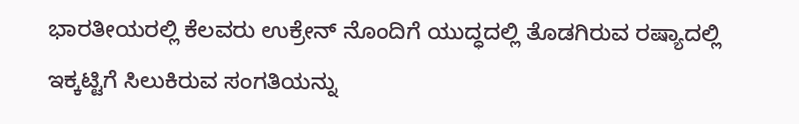ಭಾರತೀಯರಲ್ಲಿ ಕೆಲವರು ಉಕ್ರೇನ್ ನೊಂದಿಗೆ ಯುದ್ಧದಲ್ಲಿ ತೊಡಗಿರುವ ರಷ್ಯಾದಲ್ಲಿ ಇಕ್ಕಟ್ಟಿಗೆ ಸಿಲುಕಿರುವ ಸಂಗತಿಯನ್ನು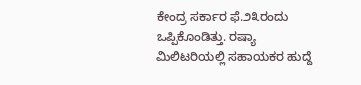ಕೇಂದ್ರ ಸರ್ಕಾರ ಫೆ.೨೩ರಂದು ಒಪ್ಪಿಕೊಂಡಿತ್ತು. ರಷ್ಯಾ ಮಿಲಿಟರಿಯಲ್ಲಿ ಸಹಾಯಕರ ಹುದ್ದೆ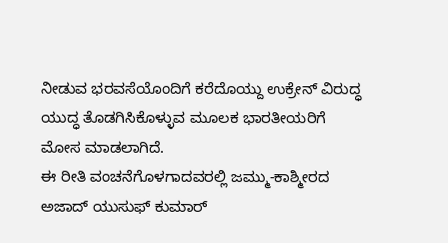ನೀಡುವ ಭರವಸೆಯೊಂದಿಗೆ ಕರೆದೊಯ್ದು ಉಕ್ರೇನ್ ವಿರುದ್ಧ ಯುದ್ಧ ತೊಡಗಿಸಿಕೊಳ್ಳುವ ಮೂಲಕ ಭಾರತೀಯರಿಗೆ ಮೋಸ ಮಾಡಲಾಗಿದೆ.
ಈ ರೀತಿ ವಂಚನೆಗೊಳಗಾದವರಲ್ಲಿ ಜಮ್ಮು-ಕಾಶ್ಮೀರದ ಅಜಾದ್ ಯುಸುಫ್ ಕುಮಾರ್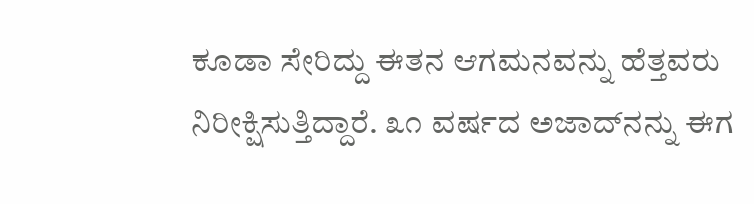ಕೂಡಾ ಸೇರಿದ್ದು ಈತನ ಆಗಮನವನ್ನು ಹೆತ್ತವರು ನಿರೀಕ್ಷಿಸುತ್ತಿದ್ದಾರೆ. ೩೧ ವರ್ಷದ ಅಜಾದ್‌ನನ್ನು ಈಗ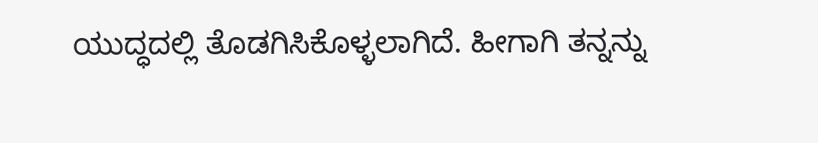ಯುದ್ಧದಲ್ಲಿ ತೊಡಗಿಸಿಕೊಳ್ಳಲಾಗಿದೆ. ಹೀಗಾಗಿ ತನ್ನನ್ನು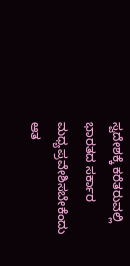ಸ್ವದೇಶಕ್ಕೆ ಕರೆತರುವಲ್ಲಿ ಭಾರತದ ಸರ್ಕಾರ ಮಧ್ಯಪ್ರವೇಶಿಸಬೇಕೆಂದು ಆತ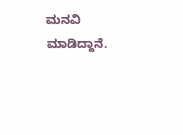ಮನವಿ ಮಾಡಿದ್ದಾನೆ.